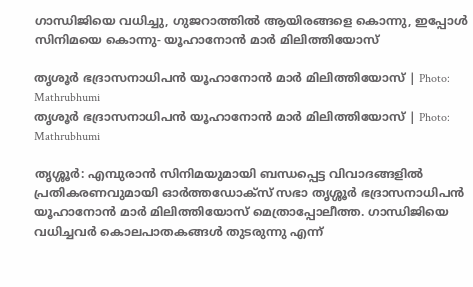ഗാന്ധിജിയെ വധിച്ചു, ഗുജറാത്തിൽ ആയിരങ്ങളെ കൊന്നു, ഇപ്പോൾ സിനിമയെ കൊന്നു- യൂഹാനോൻ മാർ മിലിത്തിയോസ്

തൃശൂര്‍ ഭദ്രാസനാധിപന്‍ യൂഹാനോന്‍ മാര്‍ മിലിത്തിയോസ് | Photo: Mathrubhumi
തൃശൂര്‍ ഭദ്രാസനാധിപന്‍ യൂഹാനോന്‍ മാര്‍ മിലിത്തിയോസ് | Photo: Mathrubhumi

തൃശ്ശൂര്‍: എമ്പുരാന്‍ സിനിമയുമായി ബന്ധപ്പെട്ട വിവാദങ്ങളില്‍ പ്രതികരണവുമായി ഓര്‍ത്തഡോക്‌സ് സഭാ തൃശ്ശൂര്‍ ഭദ്രാസനാധിപൻ യൂഹാനോന്‍ മാര്‍ മിലിത്തിയോസ് മെത്രാപ്പോലീത്ത. ഗാന്ധിജിയെ വധിച്ചവര്‍ കൊലപാതകങ്ങള്‍ തുടരുന്നു എന്ന്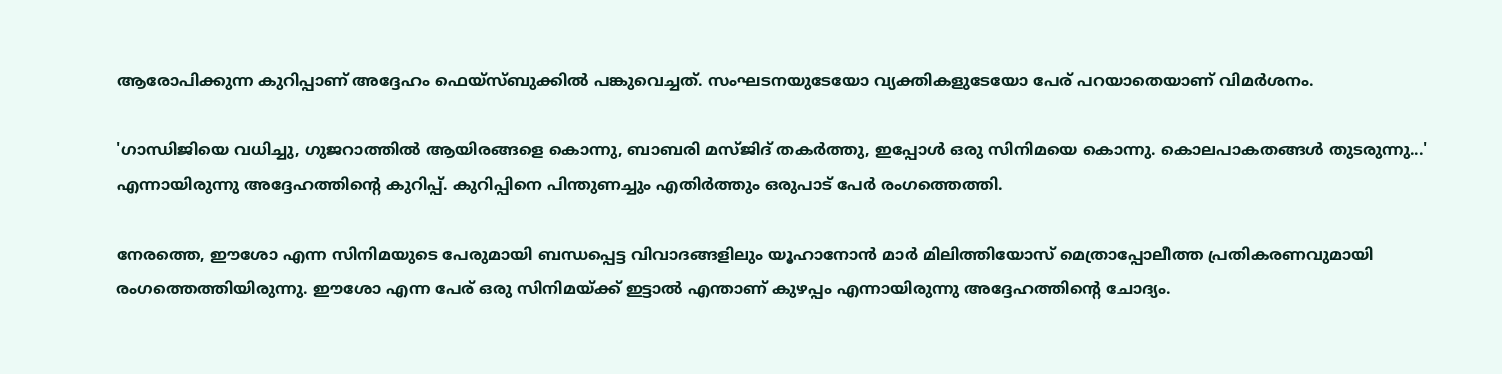ആരോപിക്കുന്ന കുറിപ്പാണ് അദ്ദേഹം ഫെയ്‌സ്ബുക്കില്‍ പങ്കുവെച്ചത്. സംഘടനയുടേയോ വ്യക്തികളുടേയോ പേര് പറയാതെയാണ് വിമര്‍ശനം.

'ഗാന്ധിജിയെ വധിച്ചു, ഗുജറാത്തില്‍ ആയിരങ്ങളെ കൊന്നു, ബാബരി മസ്ജിദ് തകര്‍ത്തു, ഇപ്പോള്‍ ഒരു സിനിമയെ കൊന്നു. കൊലപാകതങ്ങള്‍ തുടരുന്നു...' എന്നായിരുന്നു അദ്ദേഹത്തിന്റെ കുറിപ്പ്. കുറിപ്പിനെ പിന്തുണച്ചും എതിര്‍ത്തും ഒരുപാട് പേര്‍ രംഗത്തെത്തി.

നേരത്തെ, ഈശോ എന്ന സിനിമയുടെ പേരുമായി ബന്ധപ്പെട്ട വിവാദങ്ങളിലും യൂഹാനോന്‍ മാര്‍ മിലിത്തിയോസ് മെത്രാപ്പോലീത്ത പ്രതികരണവുമായി രംഗത്തെത്തിയിരുന്നു. ഈശോ എന്ന പേര് ഒരു സിനിമയ്ക്ക് ഇട്ടാല്‍ എന്താണ് കുഴപ്പം എന്നായിരുന്നു അദ്ദേഹത്തിന്റെ ചോദ്യം.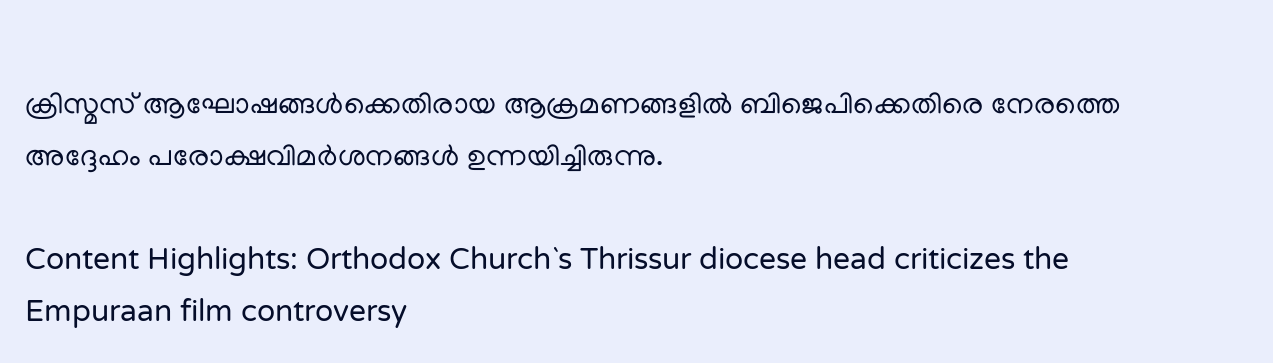ക്രിസ്മസ് ആഘോഷങ്ങള്‍ക്കെതിരായ ആക്രമണങ്ങളില്‍ ബിജെപിക്കെതിരെ നേരത്തെ അദ്ദേഹം പരോക്ഷവിമര്‍ശനങ്ങള്‍ ഉന്നയിച്ചിരുന്നു.

Content Highlights: Orthodox Church`s Thrissur diocese head criticizes the Empuraan film controversy